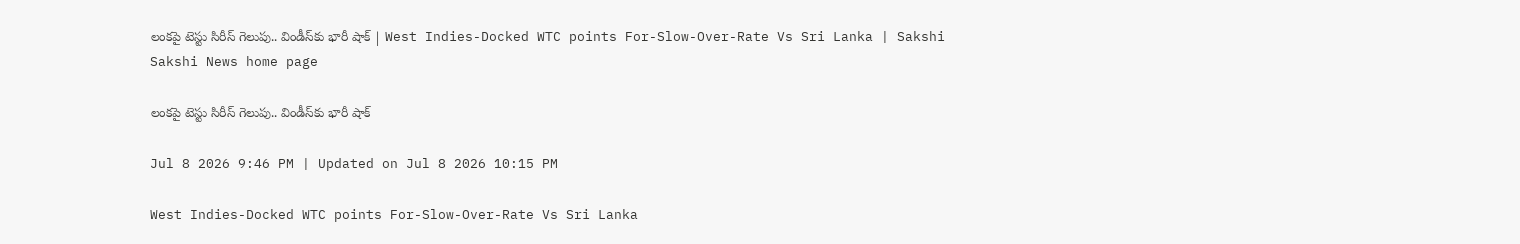లంకపై టెస్టు సిరీస్‌ గెలుపు.. విండీస్‌కు భారీ షాక్ | West Indies-Docked WTC points For-Slow-Over-Rate Vs Sri Lanka | Sakshi
Sakshi News home page

లంకపై టెస్టు సిరీస్‌ గెలుపు.. విండీస్‌కు భారీ షాక్

Jul 8 2026 9:46 PM | Updated on Jul 8 2026 10:15 PM

West Indies-Docked WTC points For-Slow-Over-Rate Vs Sri Lanka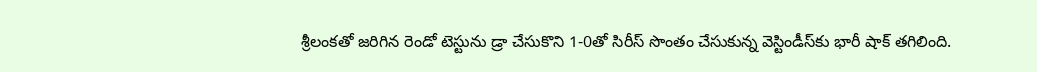శ్రీలంక‌తో జ‌రిగిన రెండో టెస్టును డ్రా చేసుకొని 1-0తో సిరీస్ సొంతం చేసుకున్న‌ వెస్టిండీస్‌కు భారీ షాక్ త‌గిలింది.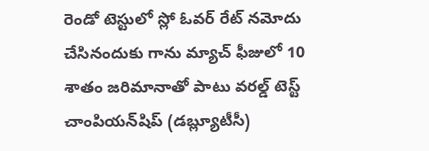రెండో టెస్టులో స్లో ఓవ‌ర్ రేట్ న‌మోదు చేసినందుకు గాను మ్యాచ్ ఫీజులో 10 శాతం జ‌రిమానాతో పాటు వర‌ల్డ్ టెస్ట్ చాంపియ‌న్‌షిప్ (డ‌బ్ల్యూటీసీ)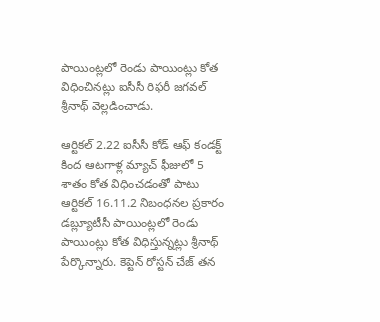పాయింట్ల‌లో రెండు పాయింట్లు కోత విధించినట్లు ఐసీసీ రిఫ‌రీ జ‌గ‌వ‌ల్ శ్రీనాథ్ వెల్లడించాడు.

ఆర్టిక‌ల్ 2.22 ఐసీసీ కోడ్ ఆఫ్ కండ‌క్ట్ కింద ఆట‌గాళ్ల మ్యాచ్ ఫీజులో 5 శాతం కోత విధించ‌డంతో పాటు ఆర్టిక‌ల్ 16.11.2 నిబంధ‌న‌ల ప్ర‌కారం డ‌బ్ల్యూటీసీ పాయింట్ల‌లో రెండు పాయింట్లు కోత విధిస్తున్న‌ట్లు శ్రీనాథ్ పేర్కొన్నారు. కెప్టెన్ రోస్ట‌న్ చేజ్ త‌న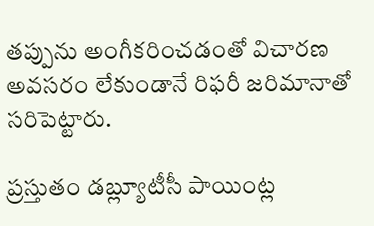త‌ప్పును అంగీక‌రించ‌డంతో విచార‌ణ అవ‌స‌రం లేకుండానే రిఫ‌రీ జ‌రిమానాతో స‌రిపెట్టారు.

ప్ర‌స్తుతం డ‌బ్ల్యూటీసీ పాయింట్ల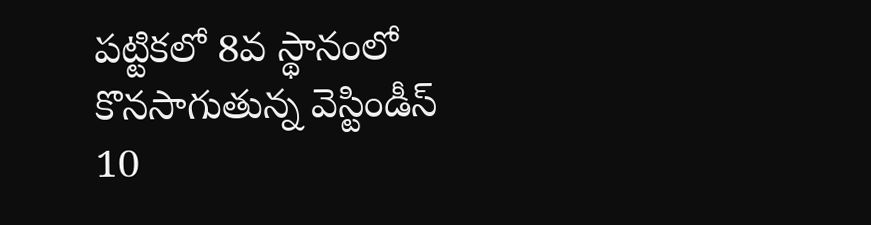ప‌ట్టిక‌లో 8వ స్థానంలో కొన‌సాగుతున్న వెస్టిండీస్ 10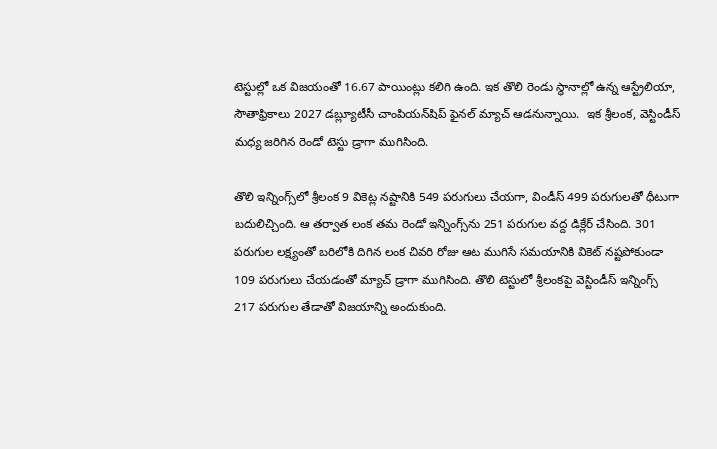టెస్టుల్లో ఒక విజ‌యంతో 16.67 పాయింట్లు క‌లిగి ఉంది. ఇక తొలి రెండు స్థానాల్లో ఉన్న ఆస్ట్రేలియా, సౌతాఫ్రికాలు 2027 డ‌బ్ల్యూటీసీ చాంపియ‌న్‌షిప్ ఫైన‌ల్ మ్యాచ్ ఆడ‌నున్నాయి.  ఇక శ్రీలంక‌, వెస్టిండీస్ మ‌ధ్య జ‌రిగిన రెండో టెస్టు డ్రాగా ముగిసింది.

తొలి ఇన్నింగ్స్‌లో శ్రీలంక 9 వికెట్ల న‌ష్టానికి 549 ప‌రుగులు చేయ‌గా, విండీస్ 499 ప‌రుగులతో ధీటుగా బ‌దులిచ్చింది. ఆ త‌ర్వాత లంక త‌మ రెండో ఇన్నింగ్స్‌ను 251 ప‌రుగుల వ‌ద్ద డిక్లేర్ చేసింది. 301 ప‌రుగుల ల‌క్ష్యంతో బ‌రిలోకి దిగిన లంక చివ‌రి రోజు ఆట ముగిసే స‌మ‌యానికి వికెట్ న‌ష్ట‌పోకుండా 109 ప‌రుగులు చేయడంతో మ్యాచ్ డ్రాగా ముగిసింది. తొలి టెస్టులో శ్రీలంకపై వెస్టిండీస్ ఇన్నింగ్స్ 217 ప‌రుగుల తేడాతో విజ‌యాన్ని అందుకుంది.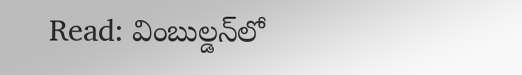Read: వింబుల్డన్‌లో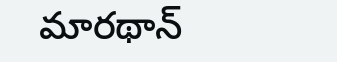మారథాన్‌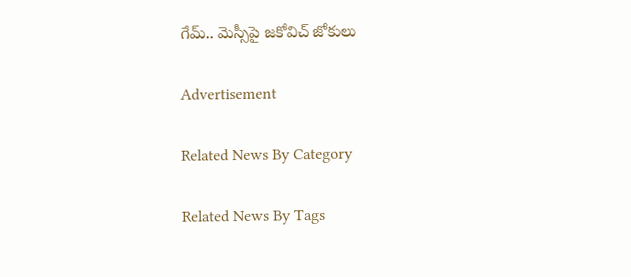గేమ్‌.. మెస్సీపై జకోవిచ్‌ జోకులు

Advertisement

Related News By Category

Related News By Tags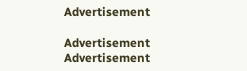Advertisement

Advertisement
Advertisement